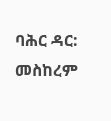ባሕር ዳር: መስከረም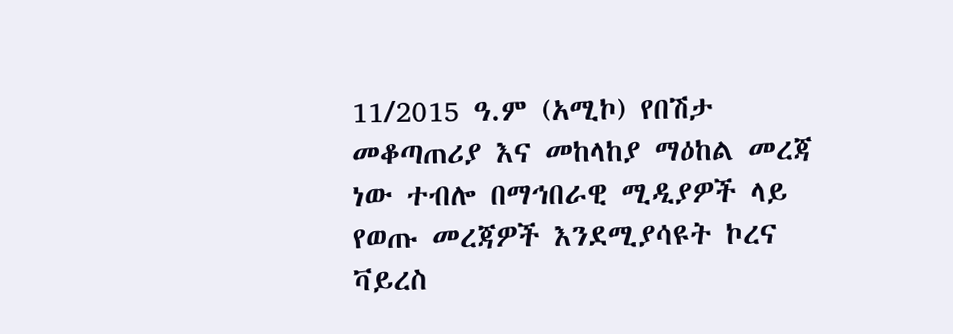11/2015 ዓ.ም (አሚኮ) የበሽታ መቆጣጠሪያ እና መከላከያ ማዕከል መረጃ ነው ተብሎ በማኅበራዊ ሚዲያዎች ላይ የወጡ መረጃዎች እንደሚያሳዩት ኮረና ቫይረስ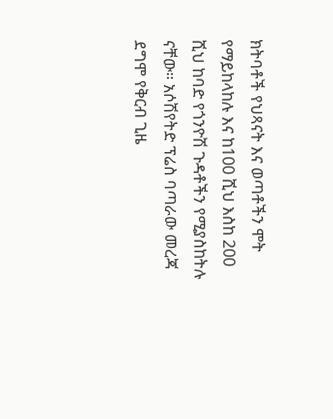ክትባቶች የህጻናት እና ወጣቶችን ሞት የማይከላከሉ እና ከ100 ሺህ እስከ 200 ሺህ ከባድ የጎንዮሽ ጉዳቶችን የሚያስከትሉ ናቸው። አሶሽየትድ ፕሬስ ባጣራው መረጃ ደግሞ የቅርብ ጊዜ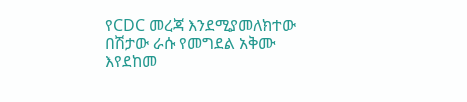የCDC መረጃ እንደሚያመለክተው በሽታው ራሱ የመግደል አቅሙ እየደከመ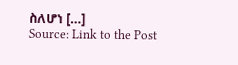ስለሆነ […]
Source: Link to the Post